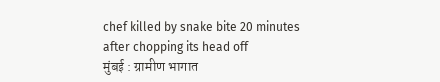chef killed by snake bite 20 minutes after chopping its head off
मुंबई : ग्रामीण भागात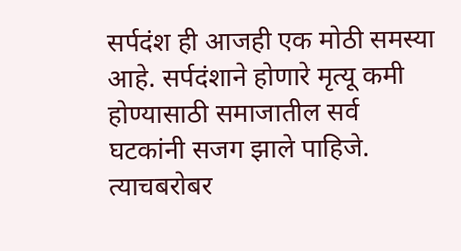सर्पदंश ही आजही एक मोठी समस्या आहे. सर्पदंशाने होणारे मृत्यू कमी होण्यासाठी समाजातील सर्व घटकांनी सजग झाले पाहिजे. त्याचबरोबर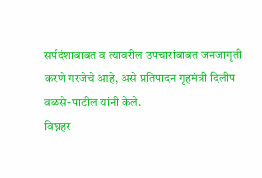सर्पदंशाबाबत व त्यावरील उपचारांबाबत जनजागृती करणे गरजेचे आहे, असे प्रतिपादन गृहमंत्री दिलीप वळसे-पाटील यांनी केले.
विघ्नहर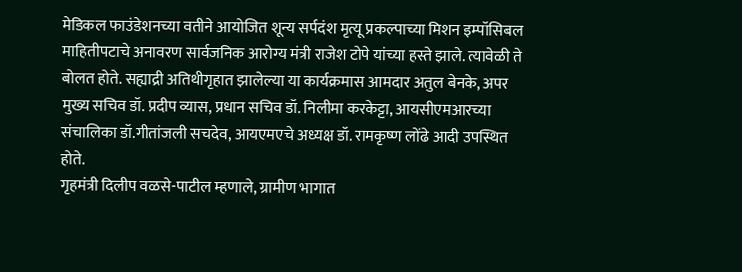मेडिकल फाउंडेशनच्या वतीने आयोजित शून्य सर्पदंश मृत्यू प्रकल्पाच्या मिशन इम्पॉसिबल माहितीपटाचे अनावरण सार्वजनिक आरोग्य मंत्री राजेश टोपे यांच्या हस्ते झाले. त्यावेळी ते बोलत होते. सह्याद्री अतिथीगृहात झालेल्या या कार्यक्रमास आमदार अतुल बेनके, अपर मुख्य सचिव डॉ. प्रदीप व्यास, प्रधान सचिव डॉ. निलीमा करकेट्टा, आयसीएमआरच्या संचालिका डॉ.गीतांजली सचदेव, आयएमएचे अध्यक्ष डॉ. रामकृष्ण लोंढे आदी उपस्थित होते.
गृहमंत्री दिलीप वळसे-पाटील म्हणाले, ग्रामीण भागात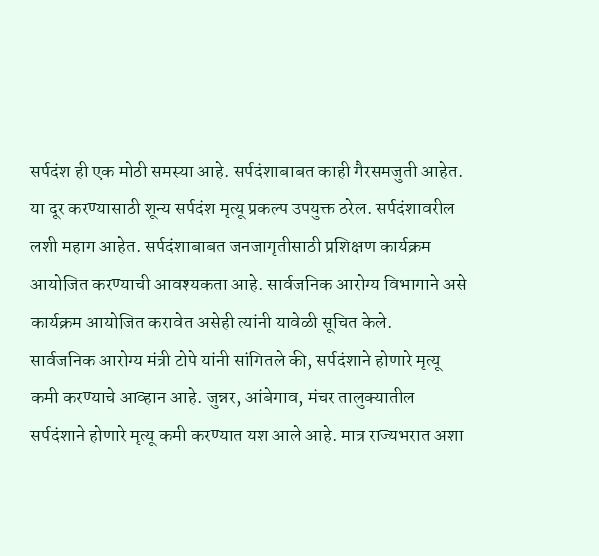सर्पदंश ही एक मोठी समस्या आहे. सर्पदंशाबाबत काही गैरसमजुती आहेत. या दूर करण्यासाठी शून्य सर्पदंश मृत्यू प्रकल्प उपयुक्त ठरेल. सर्पदंशावरील लशी महाग आहेत. सर्पदंशाबाबत जनजागृतीसाठी प्रशिक्षण कार्यक्रम आयोजित करण्याची आवश्यकता आहे. सार्वजनिक आरोग्य विभागाने असे कार्यक्रम आयोजित करावेत असेही त्यांनी यावेळी सूचित केले.
सार्वजनिक आरोग्य मंत्री टोपे यांनी सांगितले की, सर्पदंशाने होणारे मृत्यू कमी करण्याचे आव्हान आहे. जुन्नर, आंबेगाव, मंचर तालुक्यातील सर्पदंशाने होणारे मृत्यू कमी करण्यात यश आले आहे. मात्र राज्यभरात अशा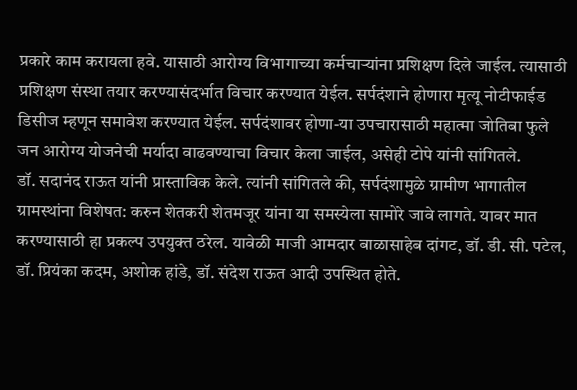प्रकारे काम करायला हवे. यासाठी आरोग्य विभागाच्या कर्मचाऱ्यांना प्रशिक्षण दिले जाईल. त्यासाठी प्रशिक्षण संस्था तयार करण्यासंदर्भात विचार करण्यात येईल. सर्पदंशाने होणारा मृत्यू नोटीफाईड डिसीज म्हणून समावेश करण्यात येईल. सर्पदंशावर होणा-या उपचारासाठी महात्मा जोतिबा फुले जन आरोग्य योजनेची मर्यादा वाढवण्याचा विचार केला जाईल, असेही टोपे यांनी सांगितले.
डॉ. सदानंद राऊत यांनी प्रास्ताविक केले. त्यांनी सांगितले की, सर्पदंशामुळे ग्रामीण भागातील ग्रामस्थांना विशेषत: करुन शेतकरी शेतमजूर यांना या समस्येला सामोरे जावे लागते. यावर मात करण्यासाठी हा प्रकल्प उपयुक्त ठरेल. यावेळी माजी आमदार बाळासाहेब दांगट, डॉ. डी. सी. पटेल, डॉ. प्रियंका कदम, अशोक हांडे, डॉ. संदेश राऊत आदी उपस्थित होते.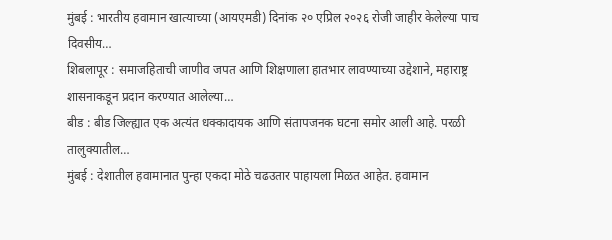मुंबई : भारतीय हवामान खात्याच्या (आयएमडी) दिनांक २० एप्रिल २०२६ रोजी जाहीर केलेल्या पाच दिवसीय…
शिबलापूर : समाजहिताची जाणीव जपत आणि शिक्षणाला हातभार लावण्याच्या उद्देशाने, महाराष्ट्र शासनाकडून प्रदान करण्यात आलेल्या…
बीड : बीड जिल्ह्यात एक अत्यंत धक्कादायक आणि संतापजनक घटना समोर आली आहे. परळी तालुक्यातील…
मुंबई : देशातील हवामानात पुन्हा एकदा मोठे चढउतार पाहायला मिळत आहेत. हवामान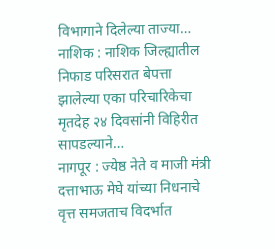विभागाने दिलेल्या ताज्या…
नाशिक : नाशिक जिल्ह्यातील निफाड परिसरात बेपत्ता झालेल्या एका परिचारिकेचा मृतदेह २४ दिवसांनी विहिरीत सापडल्याने…
नागपूर : ज्येष्ठ नेते व माजी मंत्री दत्ताभाऊ मेघे यांच्या निधनाचे वृत्त समजताच विदर्भात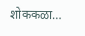शोककळा…